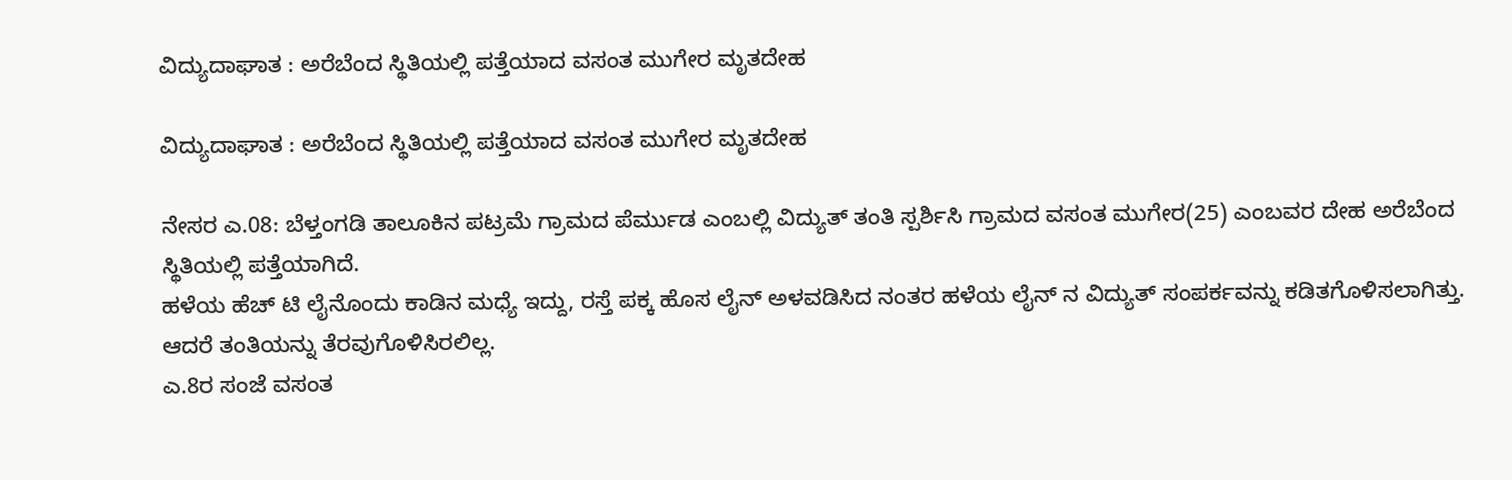ವಿದ್ಯುದಾಘಾತ : ಅರೆಬೆಂದ ಸ್ಥಿತಿಯಲ್ಲಿ ಪತ್ತೆಯಾದ ವಸಂತ ಮುಗೇರ ಮೃತದೇಹ

ವಿದ್ಯುದಾಘಾತ : ಅರೆಬೆಂದ ಸ್ಥಿತಿಯಲ್ಲಿ ಪತ್ತೆಯಾದ ವಸಂತ ಮುಗೇರ ಮೃತದೇಹ

ನೇಸರ ಎ.08: ಬೆಳ್ತಂಗಡಿ ತಾಲೂಕಿನ ಪಟ್ರಮೆ ಗ್ರಾಮದ ಪೆರ್ಮುಡ ಎಂಬಲ್ಲಿ ವಿದ್ಯುತ್ ತಂತಿ ಸ್ಪರ್ಶಿಸಿ ಗ್ರಾಮದ ವಸಂತ ಮುಗೇರ(25) ಎಂಬವರ ದೇಹ ಅರೆಬೆಂದ ಸ್ಥಿತಿಯಲ್ಲಿ ಪತ್ತೆಯಾಗಿದೆ.
ಹಳೆಯ ಹೆಚ್ ಟಿ ಲೈನೊಂದು ಕಾಡಿನ ಮಧ್ಯೆ ಇದ್ದು, ರಸ್ತೆ ಪಕ್ಕ ಹೊಸ ಲೈನ್ ಅಳವಡಿಸಿದ ನಂತರ ಹಳೆಯ ಲೈನ್ ನ ವಿದ್ಯುತ್ ಸಂಪರ್ಕವನ್ನು ಕಡಿತಗೊಳಿಸಲಾಗಿತ್ತು. ಆದರೆ ತಂತಿಯನ್ನು ತೆರವುಗೊಳಿಸಿರಲಿಲ್ಲ.
ಎ.8ರ ಸಂಜೆ ವಸಂತ‌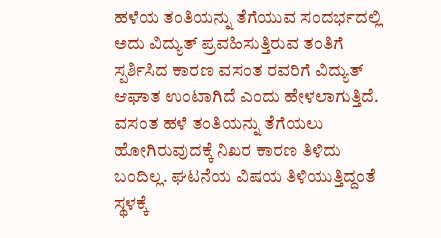ಹಳೆಯ ತಂತಿಯನ್ನು ತೆಗೆಯುವ ಸಂದರ್ಭದಲ್ಲಿ ಅದು ವಿದ್ಯುತ್ ಪ್ರವಹಿಸುತ್ತಿರುವ ತಂತಿಗೆ ಸ್ಪರ್ಶಿಸಿದ ಕಾರಣ ವಸಂತ ರವರಿಗೆ‌ ವಿದ್ಯುತ್ ಆಘಾತ ಉಂಟಾಗಿದೆ ಎಂದು ಹೇಳಲಾಗುತ್ತಿದೆ.
ವಸಂತ ‌ಹಳೆ ತಂತಿಯನ್ನು ತೆಗೆಯಲು ಹೋಗಿರುವುದಕ್ಕೆ ‌ನಿಖರ ಕಾರಣ ತಿಳಿದು ಬಂದಿಲ್ಲ. ಘಟನೆಯ ವಿಷಯ ತಿಳಿಯುತ್ತಿದ್ದಂತೆ ಸ್ಥಳಕ್ಕೆ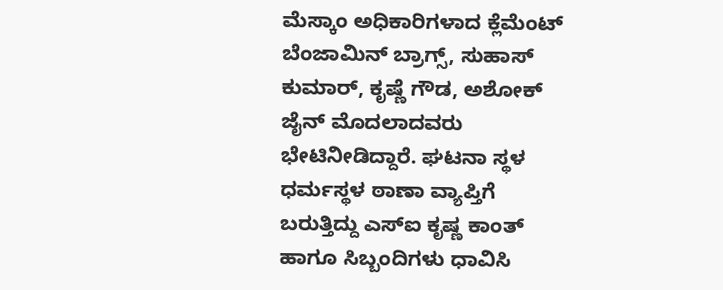ಮೆಸ್ಕಾಂ ಅಧಿಕಾರಿಗಳಾದ ಕ್ಲೆಮೆಂಟ್ ಬೆಂಜಾಮಿನ್ ಬ್ರಾಗ್ಸ್, ಸುಹಾಸ್ ಕುಮಾರ್, ಕೃಷ್ಣೆ ಗೌಡ, ಅಶೋಕ್ ಜೈನ್ ಮೊದಲಾದವರು ಭೇಟಿ‌ನೀಡಿದ್ದಾರೆ. ಘಟನಾ ಸ್ಥಳ ಧರ್ಮಸ್ಥಳ ಠಾಣಾ ವ್ಯಾಪ್ತಿಗೆ ಬರುತ್ತಿದ್ದು ಎಸ್‌ಐ ಕೃಷ್ಣ ಕಾಂತ್ ಹಾಗೂ ಸಿಬ್ಬಂದಿಗಳು ಧಾವಿಸಿ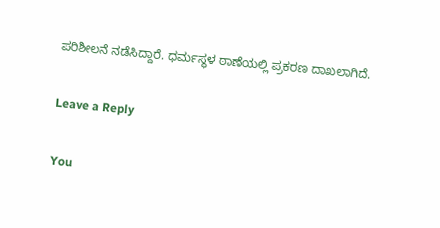ಪರಿಶೀಲನೆ ನಡೆಸಿದ್ದಾರೆ. ಧರ್ಮಸ್ಥಳ ಠಾಣೆಯಲ್ಲಿ ಪ್ರಕರಣ ದಾಖಲಾಗಿದೆ.

Leave a Reply

You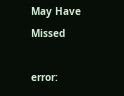May Have Missed

error: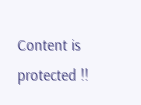Content is protected !!